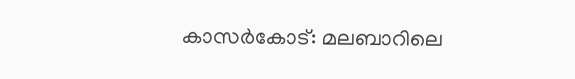കാസർകോട്: മലബാറിലെ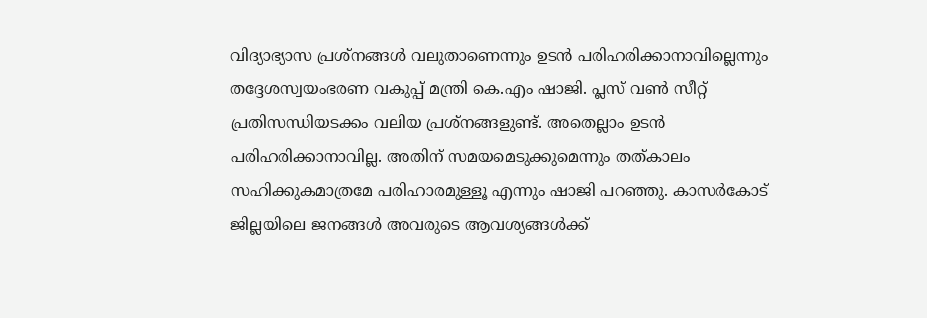വിദ്യാഭ്യാസ പ്രശ്നങ്ങൾ വലുതാണെന്നും ഉടൻ പരിഹരിക്കാനാവില്ലെന്നും തദ്ദേശസ്വയംഭരണ വകുപ്പ് മന്ത്രി കെ.എം ഷാജി. പ്ലസ് വൺ സീറ്റ് പ്രതിസന്ധിയടക്കം വലിയ പ്രശ്നങ്ങളുണ്ട്. അതെല്ലാം ഉടൻ പരിഹരിക്കാനാവില്ല. അതിന് സമയമെടുക്കുമെന്നും തത്കാലം സഹിക്കുകമാത്രമേ പരിഹാരമുള്ളൂ എന്നും ഷാജി പറഞ്ഞു. കാസർകോട് ജില്ലയിലെ ജനങ്ങൾ അവരുടെ ആവശ്യങ്ങൾക്ക്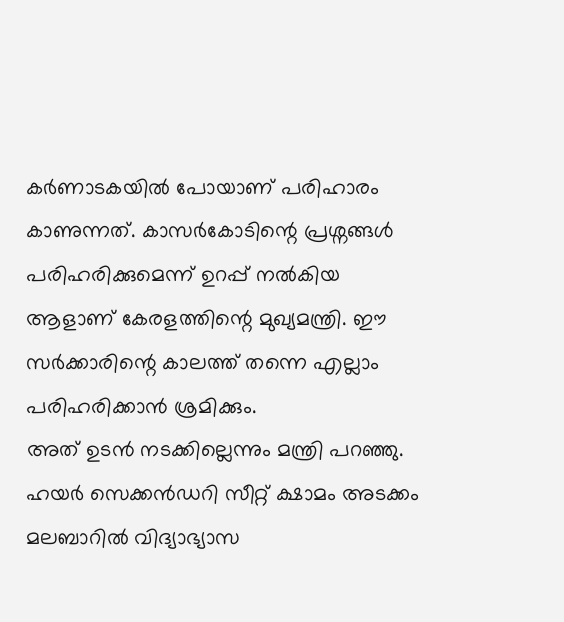കർണാടകയിൽ പോയാണ് പരിഹാരം കാണുന്നത്. കാസർകോടിന്റെ പ്രശ്നങ്ങൾ പരിഹരിക്കുമെന്ന് ഉറപ്പ് നൽകിയ ആളാണ് കേരളത്തിന്റെ മുഖ്യമന്ത്രി. ഈ സർക്കാരിന്റെ കാലത്ത് തന്നെ എല്ലാം പരിഹരിക്കാൻ ശ്രമിക്കും.
അത് ഉടൻ നടക്കില്ലെന്നും മന്ത്രി പറഞ്ഞു. ഹയർ സെക്കൻഡറി സീറ്റ് ക്ഷാമം അടക്കം മലബാറിൽ വിദ്യാഭ്യാസ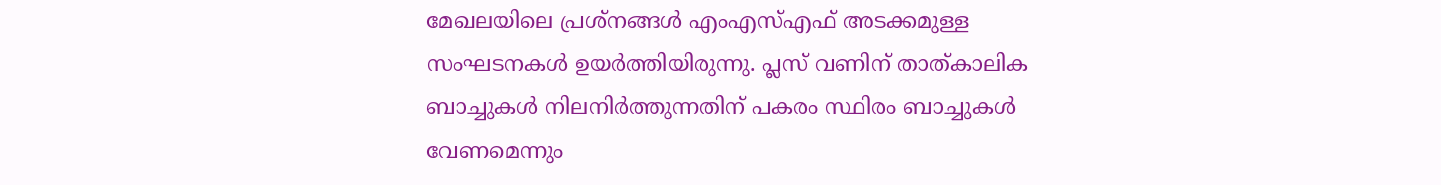മേഖലയിലെ പ്രശ്നങ്ങൾ എംഎസ്എഫ് അടക്കമുള്ള സംഘടനകൾ ഉയർത്തിയിരുന്നു. പ്ലസ് വണിന് താത്കാലിക ബാച്ചുകൾ നിലനിർത്തുന്നതിന് പകരം സ്ഥിരം ബാച്ചുകൾ വേണമെന്നും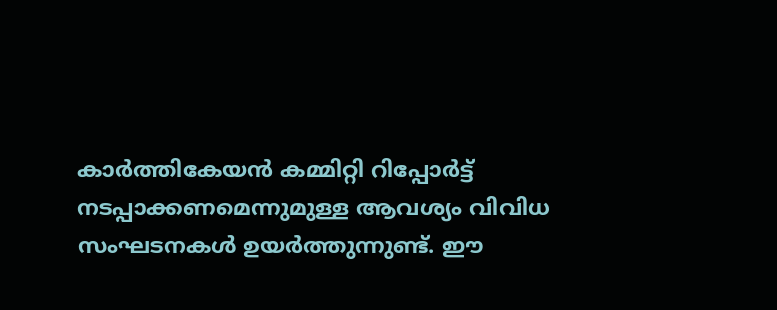കാർത്തികേയൻ കമ്മിറ്റി റിപ്പോർട്ട് നടപ്പാക്കണമെന്നുമുള്ള ആവശ്യം വിവിധ സംഘടനകൾ ഉയർത്തുന്നുണ്ട്. ഈ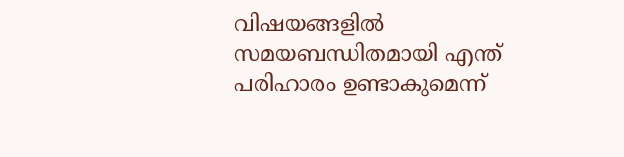വിഷയങ്ങളിൽ സമയബന്ധിതമായി എന്ത് പരിഹാരം ഉണ്ടാകുമെന്ന്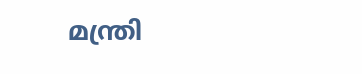മന്ത്രി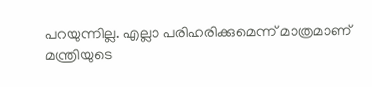പറയുന്നില്ല. എല്ലാ പരിഹരിക്കുമെന്ന് മാത്രമാണ് മന്ത്രിയുടെ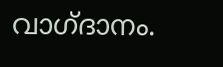വാഗ്ദാനം.